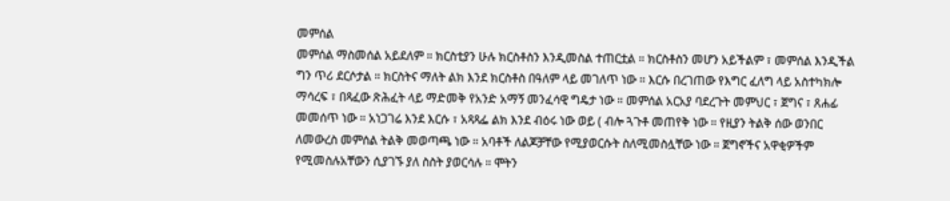መምሰል
መምሰል ማስመሰል አይደለም ። ክርስቲያን ሁሉ ክርስቶስን እንዲመስል ተጠርቷል ። ክርስቶስን መሆን አይችልም ፣ መምሰል እንዲችል ግን ጥሪ ደርሶታል ። ክርስትና ማለት ልክ እንደ ክርስቶስ በዓለም ላይ መገለጥ ነው ። እርሱ በረገጠው የእግር ፈለግ ላይ አስተካክሎ ማሳረፍ ፣ በጻፈው ጽሕፈት ላይ ማድመቅ የአንድ አማኝ መንፈሳዊ ግዴታ ነው ። መምሰል አርአያ ባደረጉት መምህር ፣ ጀግና ፣ ጸሐፊ መመሰጥ ነው ። አነጋገሬ እንደ እርሱ ፣ አጻጻፌ ልክ እንደ ብዕሩ ነው ወይ ( ብሎ ጓጉቶ መጠየቅ ነው ። የዚያን ትልቅ ሰው ወንበር ለመውረስ መምሰል ትልቅ መወጣጫ ነው ። አባቶች ለልጆቻቸው የሚያወርሱት ስለሚመስሏቸው ነው ። ጀግኖችና አዋቂዎችም የሚመስሉአቸውን ሲያገኙ ያለ ስስት ያወርሳሉ ። ሞትን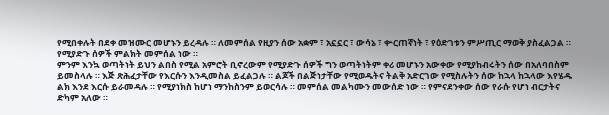የሚበቀሉት በደቀ መዝሙር መሆኑን ይረዳሉ ። ለመምሰል የዚያን ሰው አቋም ፣ አኗኗር ፣ ውሳኔ ፣ ቍርጠኛነት ፣ የዕድገቱን ምሥጢር ማወቅ ያስፈልጋል ። የሚያድጉ ሰዎች ምልክት መምሰል ነው ።
ምንም እንኳ ወጣትነት ይህን ልበስ የሚል አምሮት ቢኖረውም የሚያድጉ ሰዎች ግን ወጣትነትም ቀሪ መሆኑን አውቀው የሚያከብሩትን ሰው በአለባበስም ይመስላሉ ። እጅ ጽሕፈታቸው የእርሱን እንዲመስል ይፈልጋሉ ። ልጆች በልጅነታቸው የሚወዱትና ትልቅ አድርገው የሚስሉትን ሰው ከኋላ ከኋላው እየሄዱ ልክ እንደ እርሱ ይራመዳሉ ። የሚያነክስ ከሆነ ማንከስንም ይወርሳሉ ። መምሰል መልካሙን መውሰድ ነው ። የምናደንቀው ሰው የራሱ የሆነ ብርታትና ድካም አለው ።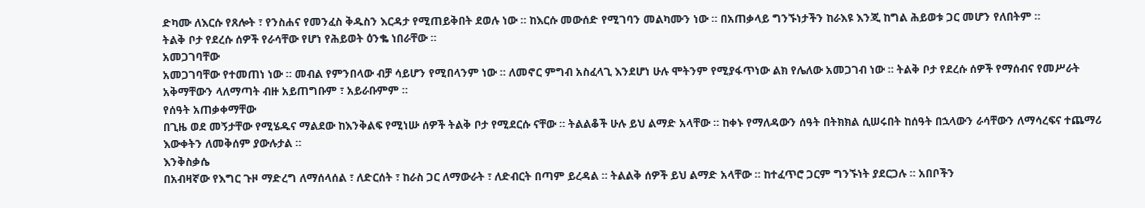ድካሙ ለእርሱ የጸሎት ፣ የንስሐና የመንፈስ ቅዱስን እርዳታ የሚጠይቅበት ደወሉ ነው ። ከእርሱ መውሰድ የሚገባን መልካሙን ነው ። በአጠቃላይ ግንኙነታችን ከራእዩ እንጂ ከግል ሕይወቱ ጋር መሆን የለበትም ።
ትልቅ ቦታ የደረሱ ሰዎች የራሳቸው የሆነ የሕይወት ዕንቈ ነበራቸው ።
አመጋገባቸው
አመጋገባቸው የተመጠነ ነው ። መብል የምንበላው ብቻ ሳይሆን የሚበላንም ነው ። ለመኖር ምግብ አስፈላጊ እንደሆነ ሁሉ ሞትንም የሚያፋጥነው ልክ የሌለው አመጋገብ ነው ። ትልቅ ቦታ የደረሱ ሰዎች የማሰብና የመሥራት አቅማቸውን ላለማጣት ብዙ አይጠግቡም ፣ አይራቡምም ።
የሰዓት አጠቃቀማቸው
በጊዜ ወደ መኝታቸው የሚሄዱና ማልደው ከእንቅልፍ የሚነሡ ሰዎች ትልቅ ቦታ የሚደርሱ ናቸው ። ትልልቆች ሁሉ ይህ ልማድ አላቸው ። ከቀኑ የማለዳውን ሰዓት በትክክል ሲሠሩበት ከሰዓት በኋላውን ራሳቸውን ለማሳረፍና ተጨማሪ እውቀትን ለመቅሰም ያውሉታል ።
እንቅስቃሴ
በአብዛኛው የእግር ጉዞ ማድረግ ለማሰላሰል ፣ ለድርሰት ፣ ከራስ ጋር ለማውራት ፣ ለድብርት በጣም ይረዳል ። ትልልቅ ሰዎች ይህ ልማድ አላቸው ። ከተፈጥሮ ጋርም ግንኙነት ያደርጋሉ ። አበቦችን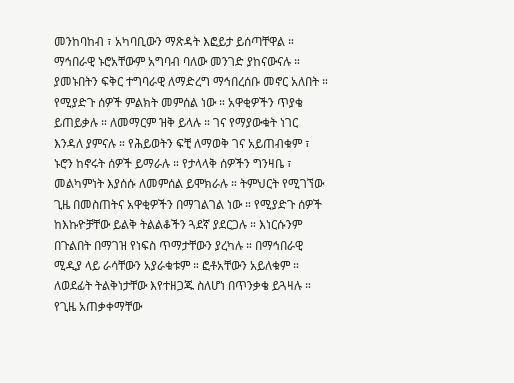መንከባከብ ፣ አካባቢውን ማጽዳት እፎይታ ይሰጣቸዋል ። ማኅበራዊ ኑሮአቸውም አግባብ ባለው መንገድ ያከናውናሉ ። ያመኑበትን ፍቅር ተግባራዊ ለማድረግ ማኅበረሰቡ መኖር አለበት ።
የሚያድጉ ሰዎች ምልክት መምሰል ነው ። አዋቂዎችን ጥያቄ ይጠይቃሉ ። ለመማርም ዝቅ ይላሉ ። ገና የማያውቁት ነገር እንዳለ ያምናሉ ። የሕይወትን ፍቺ ለማወቅ ገና አይጠብቁም ፣ ኑሮን ከኖሩት ሰዎች ይማራሉ ። የታላላቅ ሰዎችን ግንዛቤ ፣ መልካምነት እያሰሱ ለመምሰል ይሞክራሉ ። ትምህርት የሚገኘው ጊዜ በመስጠትና አዋቂዎችን በማገልገል ነው ። የሚያድጉ ሰዎች ከእኩዮቻቸው ይልቅ ትልልቆችን ጓደኛ ያደርጋሉ ። እነርሱንም በጉልበት በማገዝ የነፍስ ጥማታቸውን ያረካሉ ። በማኅበራዊ ሚዲያ ላይ ራሳቸውን አያራቁቱም ። ፎቶአቸውን አይለቁም ። ለወደፊት ትልቅነታቸው እየተዘጋጁ ስለሆነ በጥንቃቄ ይጓዛሉ ። የጊዜ አጠቃቀማቸው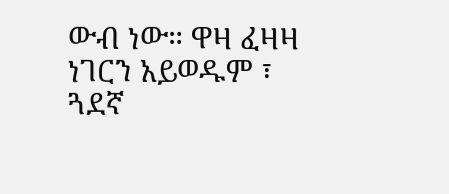ውብ ነው። ዋዛ ፈዛዛ ነገርን አይወዱም ፣ ጓደኛ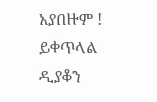አያበዙም !
ይቀጥላል
ዲያቆን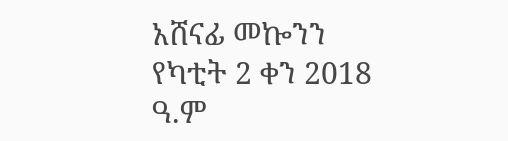አሸናፊ መኰንን
የካቲት 2 ቀን 2018 ዓ.ም